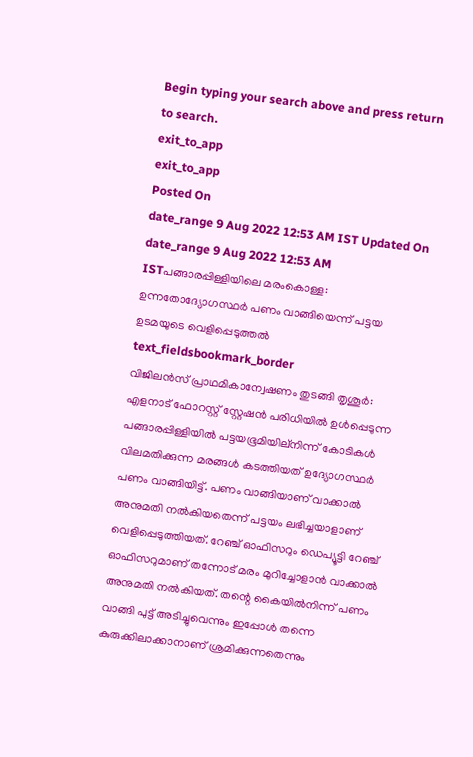Begin typing your search above and press return to search.
exit_to_app
exit_to_app
Posted On
date_range 9 Aug 2022 12:53 AM IST Updated On
date_range 9 Aug 2022 12:53 AM ISTപങ്ങാരപ്പിള്ളിയിലെ മരംകൊള്ള: ഉന്നതോദ്യോഗസ്ഥർ പണം വാങ്ങിയെന്ന് പട്ടയ ഉടമയുടെ വെളിപ്പെടുത്തൽ
text_fieldsbookmark_border
വിജിലൻസ് പ്രാഥമികാന്വേഷണം തുടങ്ങി തൃശൂർ: എളനാട് ഫോറസ്റ്റ് സ്റ്റേഷൻ പരിധിയിൽ ഉൾപ്പെടുന്ന പങ്ങാരപ്പിള്ളിയിൽ പട്ടയഭൂമിയില്നിന്ന് കോടികൾ വിലമതിക്കുന്ന മരങ്ങൾ കടത്തിയത് ഉദ്യോഗസ്ഥർ പണം വാങ്ങിയിട്ട്. പണം വാങ്ങിയാണ് വാക്കാൽ അനുമതി നൽകിയതെന്ന് പട്ടയം ലഭിച്ചയാളാണ് വെളിപ്പെടുത്തിയത്. റേഞ്ച് ഓഫിസറും ഡെപ്യൂട്ടി റേഞ്ച് ഓഫിസറുമാണ് തന്നോട് മരം മുറിച്ചോളാൻ വാക്കാൽ അനുമതി നൽകിയത്. തന്റെ കൈയിൽനിന്ന് പണം വാങ്ങി പുട്ട് അടിച്ചുവെന്നും ഇപ്പോൾ തന്നെ കുരുക്കിലാക്കാനാണ് ശ്രമിക്കുന്നതെന്നും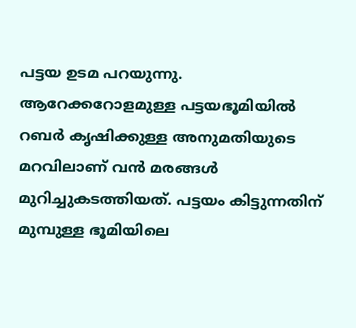പട്ടയ ഉടമ പറയുന്നു. ആറേക്കറോളമുള്ള പട്ടയഭൂമിയിൽ റബർ കൃഷിക്കുള്ള അനുമതിയുടെ മറവിലാണ് വൻ മരങ്ങൾ മുറിച്ചുകടത്തിയത്. പട്ടയം കിട്ടുന്നതിന് മുമ്പുള്ള ഭൂമിയിലെ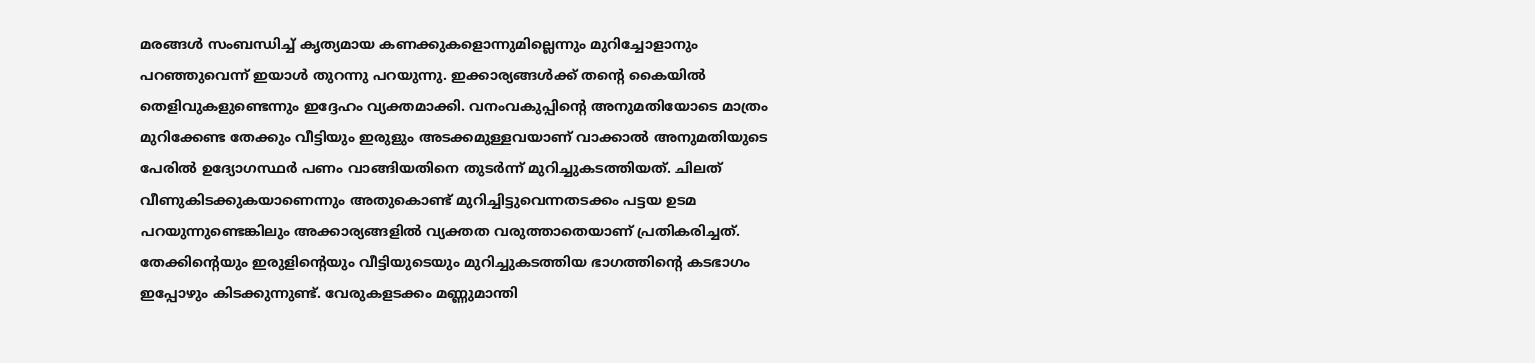മരങ്ങൾ സംബന്ധിച്ച് കൃത്യമായ കണക്കുകളൊന്നുമില്ലെന്നും മുറിച്ചോളാനും പറഞ്ഞുവെന്ന് ഇയാൾ തുറന്നു പറയുന്നു. ഇക്കാര്യങ്ങൾക്ക് തന്റെ കൈയിൽ തെളിവുകളുണ്ടെന്നും ഇദ്ദേഹം വ്യക്തമാക്കി. വനംവകുപ്പിന്റെ അനുമതിയോടെ മാത്രം മുറിക്കേണ്ട തേക്കും വീട്ടിയും ഇരുളും അടക്കമുള്ളവയാണ് വാക്കാൽ അനുമതിയുടെ പേരിൽ ഉദ്യോഗസ്ഥർ പണം വാങ്ങിയതിനെ തുടർന്ന് മുറിച്ചുകടത്തിയത്. ചിലത് വീണുകിടക്കുകയാണെന്നും അതുകൊണ്ട് മുറിച്ചിട്ടുവെന്നതടക്കം പട്ടയ ഉടമ പറയുന്നുണ്ടെങ്കിലും അക്കാര്യങ്ങളിൽ വ്യക്തത വരുത്താതെയാണ് പ്രതികരിച്ചത്. തേക്കിന്റെയും ഇരുളിന്റെയും വീട്ടിയുടെയും മുറിച്ചുകടത്തിയ ഭാഗത്തിന്റെ കടഭാഗം ഇപ്പോഴും കിടക്കുന്നുണ്ട്. വേരുകളടക്കം മണ്ണുമാന്തി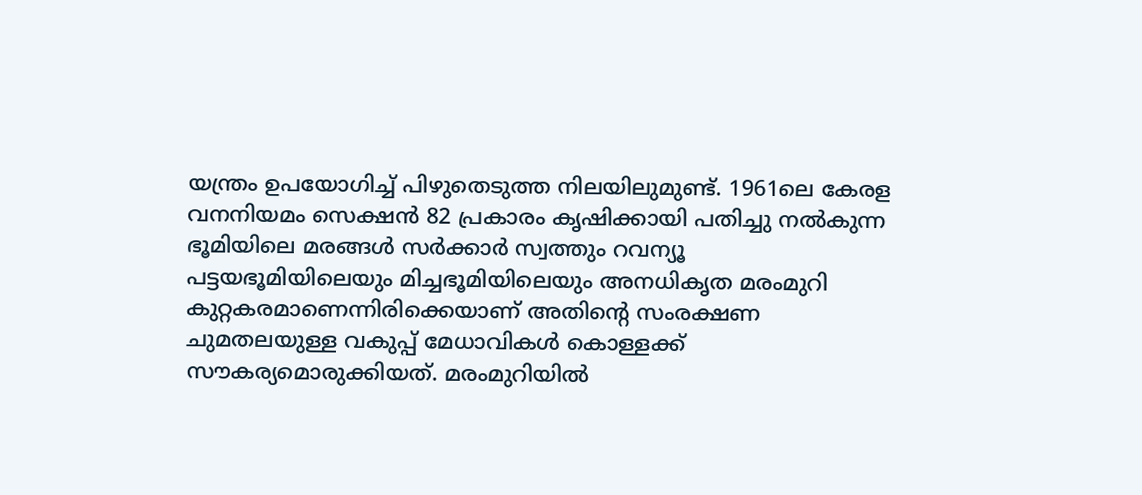യന്ത്രം ഉപയോഗിച്ച് പിഴുതെടുത്ത നിലയിലുമുണ്ട്. 1961ലെ കേരള വനനിയമം സെക്ഷൻ 82 പ്രകാരം കൃഷിക്കായി പതിച്ചു നൽകുന്ന ഭൂമിയിലെ മരങ്ങൾ സർക്കാർ സ്വത്തും റവന്യൂ പട്ടയഭൂമിയിലെയും മിച്ചഭൂമിയിലെയും അനധികൃത മരംമുറി കുറ്റകരമാണെന്നിരിക്കെയാണ് അതിന്റെ സംരക്ഷണ ചുമതലയുള്ള വകുപ്പ് മേധാവികൾ കൊള്ളക്ക് സൗകര്യമൊരുക്കിയത്. മരംമുറിയിൽ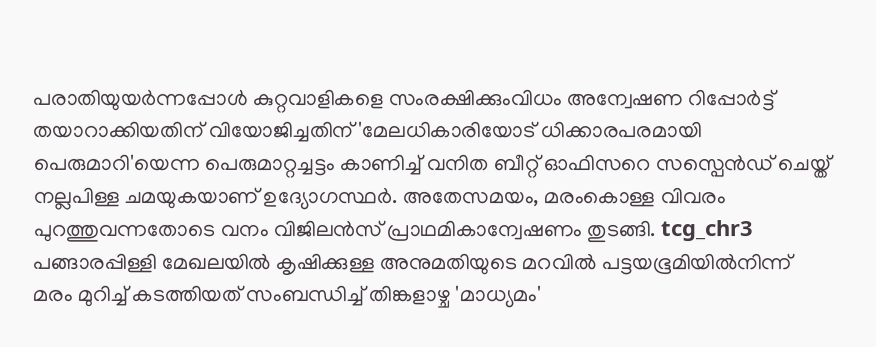പരാതിയുയർന്നപ്പോൾ കുറ്റവാളികളെ സംരക്ഷിക്കുംവിധം അന്വേഷണ റിപ്പോർട്ട് തയാറാക്കിയതിന് വിയോജിച്ചതിന് 'മേലധികാരിയോട് ധിക്കാരപരമായി പെരുമാറി'യെന്ന പെരുമാറ്റച്ചട്ടം കാണിച്ച് വനിത ബീറ്റ് ഓഫിസറെ സസ്പെൻഡ് ചെയ്ത് നല്ലപിള്ള ചമയുകയാണ് ഉദ്യോഗസ്ഥർ. അതേസമയം, മരംകൊള്ള വിവരം പുറത്തുവന്നതോടെ വനം വിജിലൻസ് പ്രാഥമികാന്വേഷണം തുടങ്ങി. tcg_chr3 പങ്ങാരപ്പിള്ളി മേഖലയിൽ കൃഷിക്കുള്ള അനുമതിയുടെ മറവിൽ പട്ടയഭൂമിയിൽനിന്ന് മരം മുറിച്ച് കടത്തിയത് സംബന്ധിച്ച് തിങ്കളാഴ്ച 'മാധ്യമം'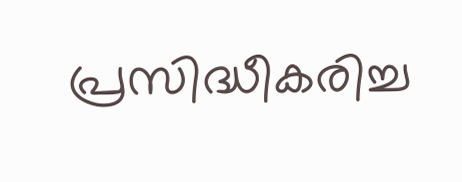പ്രസിദ്ധീകരിച്ച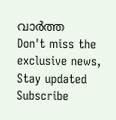വാർത്ത
Don't miss the exclusive news, Stay updated
Subscribe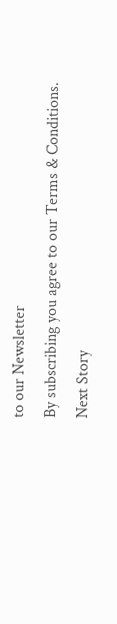to our Newsletter
By subscribing you agree to our Terms & Conditions.
Next Story